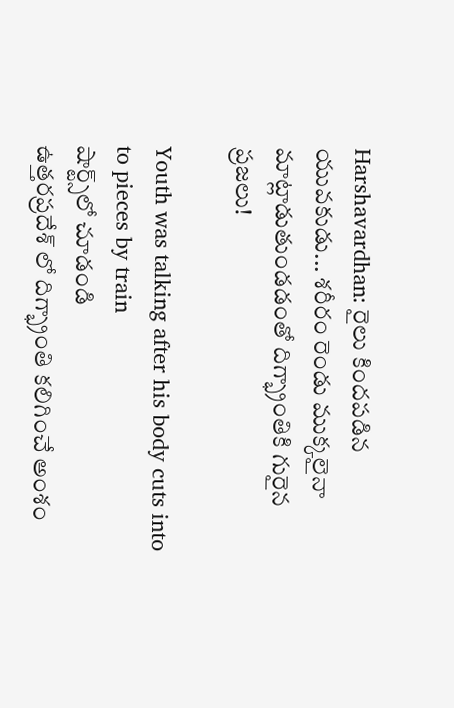Harshavardhan: రైలు కిందపడిన యువకుడు... శరీరం రెండు ముక్కలైనా మాట్లాడుతుండడంతో దిగ్భ్రాంతికి గురైన ప్రజలు!

Youth was talking after his body cuts into to pieces by train
షార్ట్స్‌లో చూడండి
ఉత్తరప్రదేశ్ లో దిగ్భ్రాంతి కలిగించే అంశం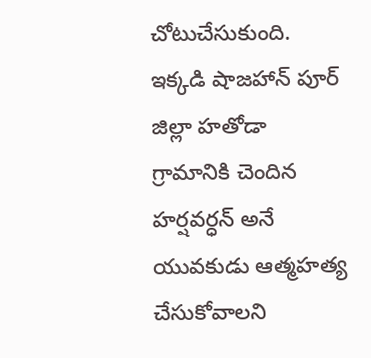చోటుచేసుకుంది. ఇక్కడి షాజహాన్ పూర్ జిల్లా హతోడా గ్రామానికి చెందిన హర్షవర్ధన్ అనే యువకుడు ఆత్మహత్య చేసుకోవాలని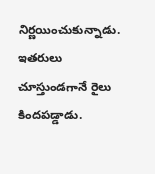నిర్ణయించుకున్నాడు. ఇతరులు చూస్తుండగానే రైలు కిందపడ్డాడు.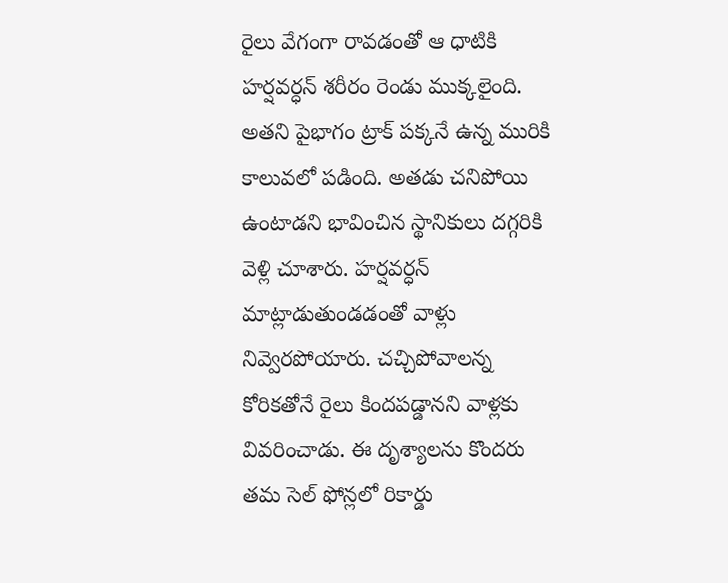రైలు వేగంగా రావడంతో ఆ ధాటికి హర్షవర్ధన్ శరీరం రెండు ముక్కలైంది. అతని పైభాగం ట్రాక్ పక్కనే ఉన్న మురికి కాలువలో పడింది. అతడు చనిపోయి ఉంటాడని భావించిన స్థానికులు దగ్గరికి వెళ్లి చూశారు. హర్షవర్ధన్ మాట్లాడుతుండడంతో వాళ్లు నివ్వెరపోయారు. చచ్చిపోవాలన్న కోరికతోనే రైలు కిందపడ్డానని వాళ్లకు వివరించాడు. ఈ దృశ్యాలను కొందరు తమ సెల్ ఫోన్లలో రికార్డు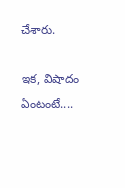చేశారు.

ఇక, విషాదం ఏంటంటే....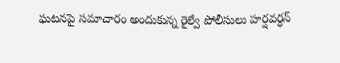ఘటనపై సమాచారం అందుకున్న రైల్వే పోలీసులు హర్షవర్ధన్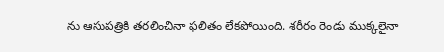ను ఆసుపత్రికి తరలించినా ఫలితం లేకపోయింది. శరీరం రెండు ముక్కలైనా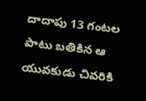దాదాపు 13 గంటల పాటు బతికిన ఆ యువకుడు చివరికి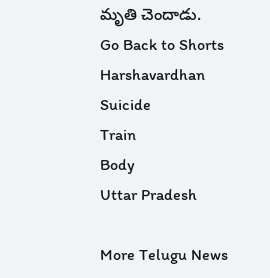మృతి చెందాడు.
Go Back to Shorts
Harshavardhan
Suicide
Train
Body
Uttar Pradesh

More Telugu News